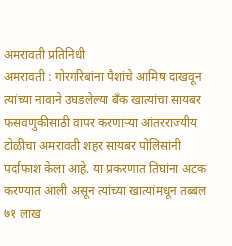अमरावती प्रतिनिधी
अमरावती : गोरगरिबांना पैशांचे आमिष दाखवून त्यांच्या नावाने उघडलेल्या बँक खात्यांचा सायबर फसवणुकीसाठी वापर करणाऱ्या आंतरराज्यीय टोळीचा अमरावती शहर सायबर पोलिसांनी पर्दाफाश केला आहे. या प्रकरणात तिघांना अटक करण्यात आली असून त्यांच्या खात्यांमधून तब्बल ७१ लाख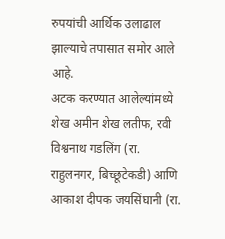रुपयांची आर्थिक उलाढाल झाल्याचे तपासात समोर आले आहे.
अटक करण्यात आलेल्यांमध्ये शेख अमीन शेख लतीफ, रवी विश्वनाथ गडलिंग (रा. राहुलनगर, बिच्छूटेकडी) आणि आकाश दीपक जयसिंघानी (रा.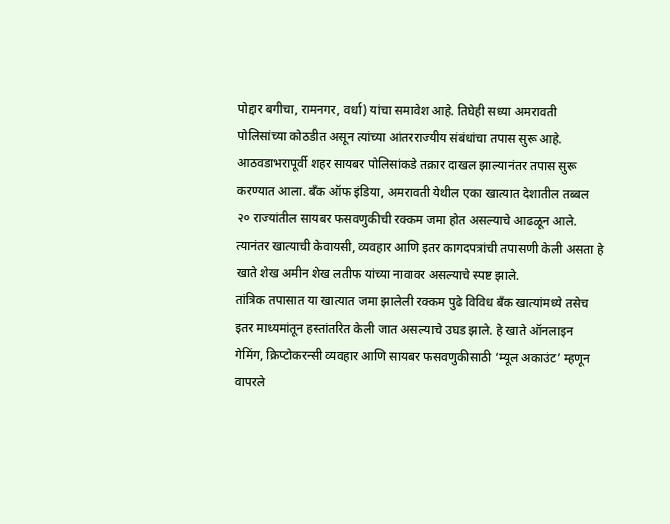पोद्दार बगीचा, रामनगर, वर्धा) यांचा समावेश आहे. तिघेही सध्या अमरावती पोलिसांच्या कोठडीत असून त्यांच्या आंतरराज्यीय संबंधांचा तपास सुरू आहे.
आठवडाभरापूर्वी शहर सायबर पोलिसांकडे तक्रार दाखल झाल्यानंतर तपास सुरू करण्यात आला. बँक ऑफ इंडिया, अमरावती येथील एका खात्यात देशातील तब्बल २० राज्यांतील सायबर फसवणुकीची रक्कम जमा होत असल्याचे आढळून आले. त्यानंतर खात्याची केवायसी, व्यवहार आणि इतर कागदपत्रांची तपासणी केली असता हे खाते शेख अमीन शेख लतीफ यांच्या नावावर असल्याचे स्पष्ट झाले.
तांत्रिक तपासात या खात्यात जमा झालेली रक्कम पुढे विविध बँक खात्यांमध्ये तसेच इतर माध्यमांतून हस्तांतरित केली जात असल्याचे उघड झाले. हे खाते ऑनलाइन गेमिंग, क्रिप्टोकरन्सी व्यवहार आणि सायबर फसवणुकीसाठी ‘म्यूल अकाउंट’ म्हणून वापरले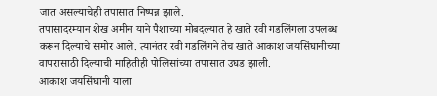जात असल्याचेही तपासात निष्पन्न झाले.
तपासादरम्यान शेख अमीन याने पैशाच्या मोबदल्यात हे खाते रवी गडलिंगला उपलब्ध करून दिल्याचे समोर आले. त्यानंतर रवी गडलिंगने तेच खाते आकाश जयसिंघानीच्या वापरासाठी दिल्याची माहितीही पोलिसांच्या तपासात उघड झाली.
आकाश जयसिंघानी याला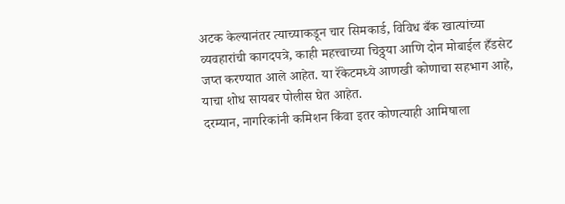अटक केल्यानंतर त्याच्याकडून चार सिमकार्ड, विविध बँक खात्यांच्या व्यवहारांची कागदपत्रे, काही महत्त्वाच्या चिठ्ठ्या आणि दोन मोबाईल हँडसेट जप्त करण्यात आले आहेत. या रॅकेटमध्ये आणखी कोणाचा सहभाग आहे, याचा शोध सायबर पोलीस घेत आहेत.
दरम्यान, नागरिकांनी कमिशन किंवा इतर कोणत्याही आमिषाला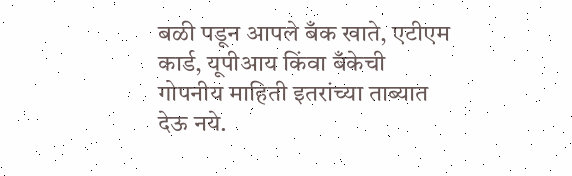बळी पडून आपले बँक खाते, एटीएम कार्ड, यूपीआय किंवा बँकेची गोपनीय माहिती इतरांच्या ताब्यात देऊ नये.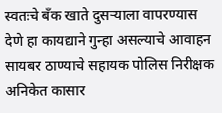स्वतःचे बँक खाते दुसऱ्याला वापरण्यास देणे हा कायद्याने गुन्हा असल्याचे आवाहन सायबर ठाण्याचे सहायक पोलिस निरीक्षक अनिकेत कासार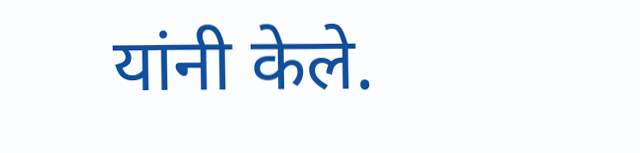यांनी केले.